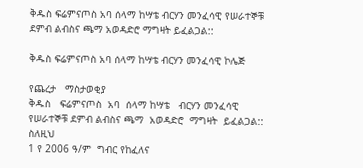ቅዱስ ፍሬምናጦስ አባ ሰላማ ከሣቴ ብርሃን መንፈሳዊ የሠራተኞቹ ደምብ ልብስና ጫማ አወዳድሮ ማግዛት ይፈልጋል::

ቅዱስ ፍሬምናጦስ አባ ሰላማ ከሣቴ ብርሃን መንፈሳዊ ኮሌጅ

የጨረታ   ማስታወቂያ
ቅዱስ   ፍሬምናጦስ  አባ  ሰላማ ከሣቴ   ብርሃን መንፈሳዊ  የሠራተኞቹ ደምብ ልብስና ጫማ  አወዳድሮ  ማግዛት  ይፈልጋል::
ስለዚህ
1 የ 2006 ዓ/ም  ግብር የከፈለና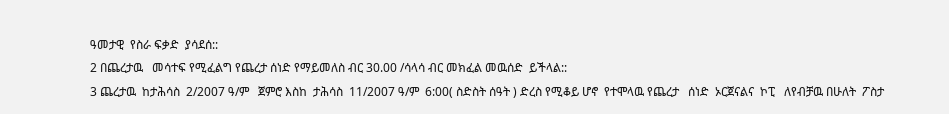ዓመታዊ  የስራ ፍቃድ  ያሳደሰ::
2 በጨረታዉ   መሳተፍ የሚፈልግ የጨረታ ሰነድ የማይመለስ ብር 30.00 /ሳላሳ ብር መክፈል መዉሰድ  ይችላል::
3 ጨረታዉ  ከታሕሳስ  2/2007 ዓ/ም   ጀምሮ እስከ  ታሕሳስ  11/2007 ዓ/ም  6:00( ስድስት ሰዓት ) ድረስ የሚቆይ ሆኖ  የተሞላዉ የጨረታ   ሰነድ  ኦርጀናልና  ኮፒ   ለየብቻዉ በሁለት  ፖስታ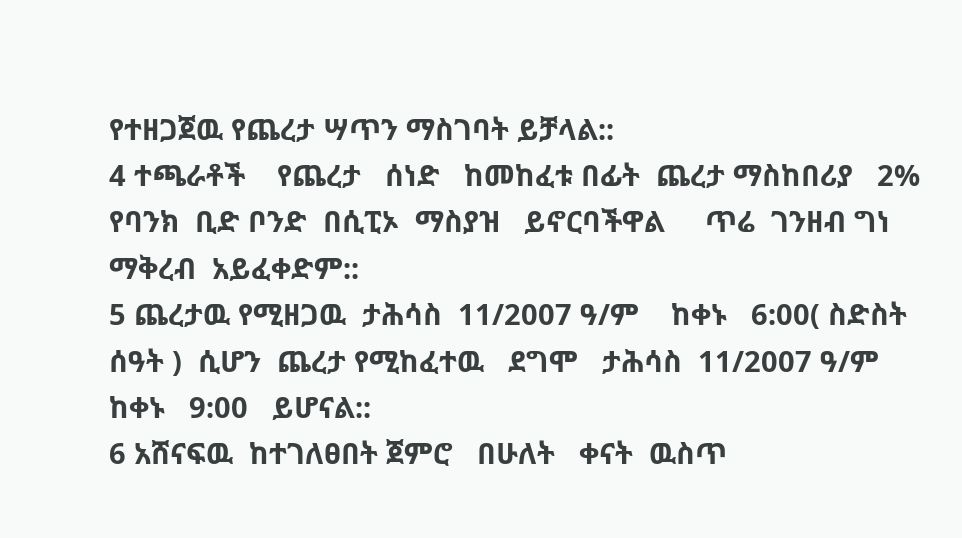የተዘጋጀዉ የጨረታ ሣጥን ማስገባት ይቻላል::
4 ተጫራቶች    የጨረታ   ሰነድ   ከመከፈቱ በፊት  ጨረታ ማስከበሪያ   2%  የባንክ  ቢድ ቦንድ  በሲፒኦ  ማስያዝ   ይኖርባችዋል     ጥሬ  ገንዘብ ግነ ማቅረብ  አይፈቀድም::
5 ጨረታዉ የሚዘጋዉ  ታሕሳስ  11/2007 ዓ/ም    ከቀኑ   6:00( ስድስት ሰዓት )  ሲሆን  ጨረታ የሚከፈተዉ   ደግሞ   ታሕሳስ  11/2007 ዓ/ም    ከቀኑ   9:00   ይሆናል::
6 አሸናፍዉ  ከተገለፀበት ጀምሮ   በሁለት   ቀናት  ዉስጥ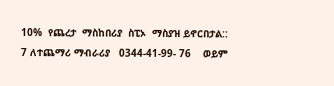10%  የጨረታ  ማስከበሪያ  ስፒኦ  ማስያዝ ይኖርበታል::
7 ለተጨማሪ ማብራሪያ   0344-41-99- 76    ወይም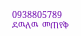0938805789  ደዉለዉ  መጠየቅ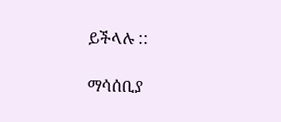ይችላሉ ::

ማሳሰቢያ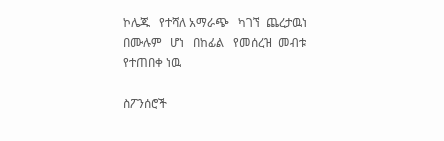ኮሌጁ   የተሻለ አማራጭ   ካገኘ  ጨረታዉነ  በሙሉም   ሆነ   በከፊል   የመሰረዝ  መብቱ  የተጠበቀ ነዉ

ስፖንሰሮች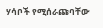ሃሳቦች የሚሰራጩባቸው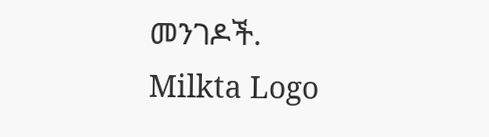መንገዶች.
Milkta Logo